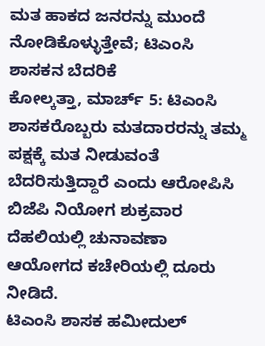ಮತ ಹಾಕದ ಜನರನ್ನು ಮುಂದೆ ನೋಡಿಕೊಳ್ಳುತ್ತೇವೆ; ಟಿಎಂಸಿ ಶಾಸಕನ ಬೆದರಿಕೆ
ಕೋಲ್ಕತ್ತಾ, ಮಾರ್ಚ್ 5: ಟಿಎಂಸಿ ಶಾಸಕರೊಬ್ಬರು ಮತದಾರರನ್ನು ತಮ್ಮ ಪಕ್ಷಕ್ಕೆ ಮತ ನೀಡುವಂತೆ ಬೆದರಿಸುತ್ತಿದ್ದಾರೆ ಎಂದು ಆರೋಪಿಸಿ ಬಿಜೆಪಿ ನಿಯೋಗ ಶುಕ್ರವಾರ ದೆಹಲಿಯಲ್ಲಿ ಚುನಾವಣಾ ಆಯೋಗದ ಕಚೇರಿಯಲ್ಲಿ ದೂರು ನೀಡಿದೆ.
ಟಿಎಂಸಿ ಶಾಸಕ ಹಮೀದುಲ್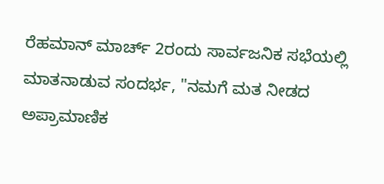ರೆಹಮಾನ್ ಮಾರ್ಚ್ 2ರಂದು ಸಾರ್ವಜನಿಕ ಸಭೆಯಲ್ಲಿ ಮಾತನಾಡುವ ಸಂದರ್ಭ, "ನಮಗೆ ಮತ ನೀಡದ ಅಪ್ರಾಮಾಣಿಕ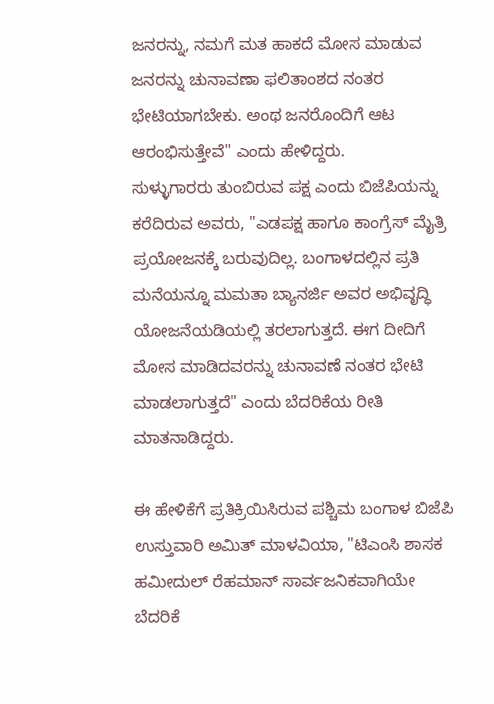ಜನರನ್ನು, ನಮಗೆ ಮತ ಹಾಕದೆ ಮೋಸ ಮಾಡುವ ಜನರನ್ನು ಚುನಾವಣಾ ಫಲಿತಾಂಶದ ನಂತರ ಭೇಟಿಯಾಗಬೇಕು. ಅಂಥ ಜನರೊಂದಿಗೆ ಆಟ ಆರಂಭಿಸುತ್ತೇವೆ" ಎಂದು ಹೇಳಿದ್ದರು.
ಸುಳ್ಳುಗಾರರು ತುಂಬಿರುವ ಪಕ್ಷ ಎಂದು ಬಿಜೆಪಿಯನ್ನು ಕರೆದಿರುವ ಅವರು, "ಎಡಪಕ್ಷ ಹಾಗೂ ಕಾಂಗ್ರೆಸ್ ಮೈತ್ರಿ ಪ್ರಯೋಜನಕ್ಕೆ ಬರುವುದಿಲ್ಲ. ಬಂಗಾಳದಲ್ಲಿನ ಪ್ರತಿ ಮನೆಯನ್ನೂ ಮಮತಾ ಬ್ಯಾನರ್ಜಿ ಅವರ ಅಭಿವೃದ್ಧಿ ಯೋಜನೆಯಡಿಯಲ್ಲಿ ತರಲಾಗುತ್ತದೆ. ಈಗ ದೀದಿಗೆ ಮೋಸ ಮಾಡಿದವರನ್ನು ಚುನಾವಣೆ ನಂತರ ಭೇಟಿ ಮಾಡಲಾಗುತ್ತದೆ" ಎಂದು ಬೆದರಿಕೆಯ ರೀತಿ ಮಾತನಾಡಿದ್ದರು.

ಈ ಹೇಳಿಕೆಗೆ ಪ್ರತಿಕ್ರಿಯಿಸಿರುವ ಪಶ್ಚಿಮ ಬಂಗಾಳ ಬಿಜೆಪಿ ಉಸ್ತುವಾರಿ ಅಮಿತ್ ಮಾಳವಿಯಾ, "ಟಿಎಂಸಿ ಶಾಸಕ ಹಮೀದುಲ್ ರೆಹಮಾನ್ ಸಾರ್ವಜನಿಕವಾಗಿಯೇ ಬೆದರಿಕೆ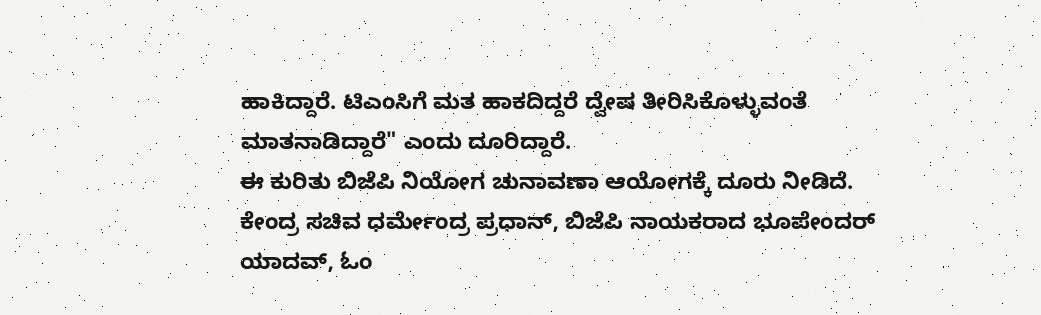ಹಾಕಿದ್ದಾರೆ. ಟಿಎಂಸಿಗೆ ಮತ ಹಾಕದಿದ್ದರೆ ದ್ವೇಷ ತೀರಿಸಿಕೊಳ್ಳುವಂತೆ ಮಾತನಾಡಿದ್ದಾರೆ" ಎಂದು ದೂರಿದ್ದಾರೆ.
ಈ ಕುರಿತು ಬಿಜೆಪಿ ನಿಯೋಗ ಚುನಾವಣಾ ಆಯೋಗಕ್ಕೆ ದೂರು ನೀಡಿದೆ. ಕೇಂದ್ರ ಸಚಿವ ಧರ್ಮೇಂದ್ರ ಪ್ರಧಾನ್, ಬಿಜೆಪಿ ನಾಯಕರಾದ ಭೂಪೇಂದರ್ ಯಾದವ್, ಓಂ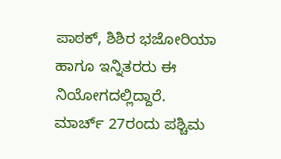ಪಾಠಕ್, ಶಿಶಿರ ಭಜೋರಿಯಾ ಹಾಗೂ ಇನ್ನಿತರರು ಈ ನಿಯೋಗದಲ್ಲಿದ್ದಾರೆ.
ಮಾರ್ಚ್ 27ರಂದು ಪಶ್ಚಿಮ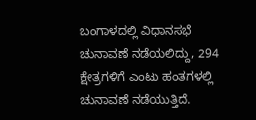ಬಂಗಾಳದಲ್ಲಿ ವಿಧಾನಸಭೆ ಚುನಾವಣೆ ನಡೆಯಲಿದ್ದು, 294 ಕ್ಷೇತ್ರಗಳಿಗೆ ಎಂಟು ಹಂತಗಳಲ್ಲಿ ಚುನಾವಣೆ ನಡೆಯುತ್ತಿದೆ.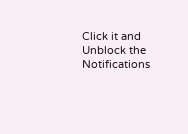Click it and Unblock the Notifications